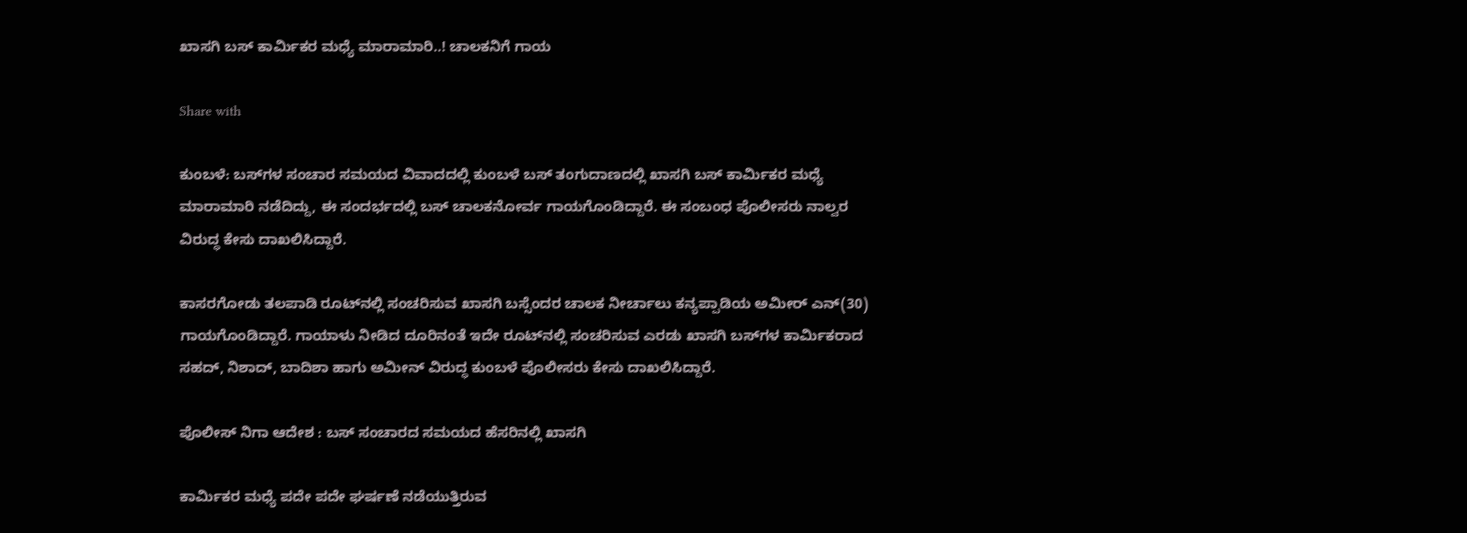ಖಾಸಗಿ ಬಸ್ ಕಾರ್ಮಿಕರ ಮಧ್ಯೆ ಮಾರಾಮಾರಿ..! ಚಾಲಕನಿಗೆ ಗಾಯ

Share with

ಕುಂಬಳೆ: ಬಸ್‌ಗಳ ಸಂಚಾರ ಸಮಯದ ವಿವಾದದಲ್ಲಿ ಕುಂಬಳೆ ಬಸ್ ತಂಗುದಾಣದಲ್ಲಿ ಖಾಸಗಿ ಬಸ್ ಕಾರ್ಮಿಕರ ಮಧ್ಯೆ ಮಾರಾಮಾರಿ ನಡೆದಿದ್ದು, ಈ ಸಂದರ್ಭದಲ್ಲಿ ಬಸ್‌ ಚಾಲಕನೋರ್ವ ಗಾಯಗೊಂಡಿದ್ದಾರೆ. ಈ ಸಂಬಂಧ ಪೊಲೀಸರು ನಾಲ್ವರ ವಿರುದ್ಧ ಕೇಸು ದಾಖಲಿಸಿದ್ದಾರೆ.

ಕಾಸರಗೋಡು ತಲಪಾಡಿ ರೂಟ್‌ನಲ್ಲಿ ಸಂಚರಿಸುವ ಖಾಸಗಿ ಬಸ್ಸೆಂದರ ಚಾಲಕ ನೀರ್ಚಾಲು ಕನ್ಯಪ್ಪಾಡಿಯ ಅಮೀರ್ ಎನ್(30) ಗಾಯಗೊಂಡಿದ್ದಾರೆ. ಗಾಯಾಳು ನೀಡಿದ ದೂರಿನಂತೆ ಇದೇ ರೂಟ್‌ನಲ್ಲಿ ಸಂಚರಿಸುವ ಎರಡು ಖಾಸಗಿ ಬಸ್‌ಗಳ ಕಾರ್ಮಿಕರಾದ ಸಹದ್‌, ನಿಶಾದ್, ಬಾದಿಶಾ ಹಾಗು ಅಮೀನ್ ವಿರುದ್ಧ ಕುಂಬಳೆ ಪೊಲೀಸರು ಕೇಸು ದಾಖಲಿಸಿದ್ದಾರೆ.

ಪೊಲೀಸ್ ನಿಗಾ ಆದೇಶ : ಬಸ್ ಸಂಚಾರದ ಸಮಯದ ಹೆಸರಿನಲ್ಲಿ ಖಾಸಗಿ

ಕಾರ್ಮಿಕರ ಮಧ್ಯೆ ಪದೇ ಪದೇ ಘರ್ಷಣೆ ನಡೆಯುತ್ತಿರುವ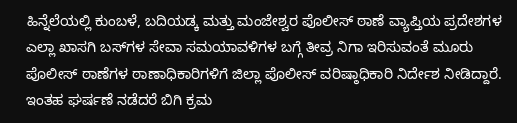ಹಿನ್ನೆಲೆಯಲ್ಲಿ ಕುಂಬಳೆ, ಬದಿಯಡ್ಕ ಮತ್ತು ಮಂಜೇಶ್ವರ ಪೊಲೀಸ್ ಠಾಣೆ ವ್ಯಾಪ್ತಿಯ ಪ್ರದೇಶಗಳ ಎಲ್ಲಾ ಖಾಸಗಿ ಬಸ್‌ಗಳ ಸೇವಾ ಸಮಯಾವಳಿಗಳ ಬಗ್ಗೆ ತೀವ್ರ ನಿಗಾ ಇರಿಸುವಂತೆ ಮೂರು ಪೊಲೀಸ್ ಠಾಣೆಗಳ ಠಾಣಾಧಿಕಾರಿಗಳಿಗೆ ಜಿಲ್ಲಾ ಪೊಲೀಸ್ ವರಿಷ್ಠಾಧಿಕಾರಿ ನಿರ್ದೇಶ ನೀಡಿದ್ದಾರೆ. ಇಂತಹ ಘರ್ಷಣೆ ನಡೆದರೆ ಬಿಗಿ ಕ್ರಮ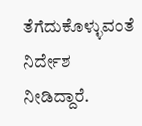ತೆಗೆದುಕೊಳ್ಳುವಂತೆ ನಿರ್ದೇಶ ನೀಡಿದ್ದಾರೆ.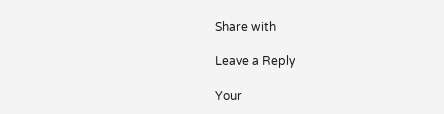Share with

Leave a Reply

Your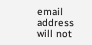email address will not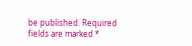be published. Required fields are marked *